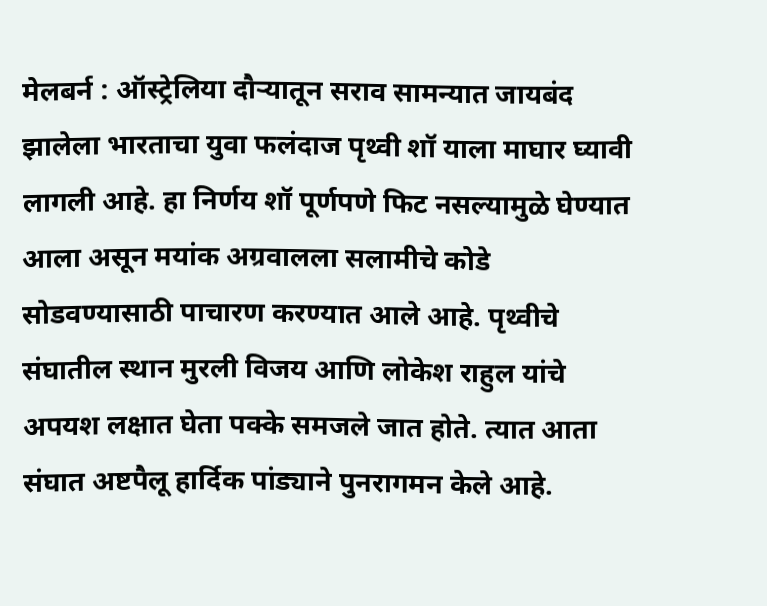मेलबर्न : ऑस्ट्रेलिया दौऱ्यातून सराव सामन्यात जायबंद झालेला भारताचा युवा फलंदाज पृथ्वी शॉ याला माघार घ्यावी लागली आहे. हा निर्णय शॉ पूर्णपणे फिट नसल्यामुळे घेण्यात आला असून मयांक अग्रवालला सलामीचे कोडे सोडवण्यासाठी पाचारण करण्यात आले आहे. पृथ्वीचे संघातील स्थान मुरली विजय आणि लोकेश राहुल यांचे अपयश लक्षात घेता पक्के समजले जात होते. त्यात आता संघात अष्टपैलू हार्दिक पांड्याने पुनरागमन केले आहे.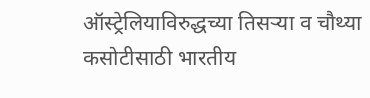ऑस्ट्रेलियाविरुद्धच्या तिसऱ्या व चौथ्या कसोटीसाठी भारतीय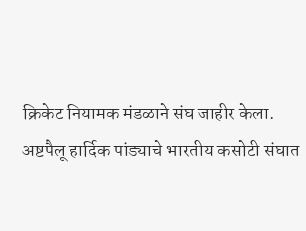क्रिकेट नियामक मंडळाने संघ जाहीर केला.
अष्टपैलू हार्दिक पांड्याचे भारतीय कसोटी संघात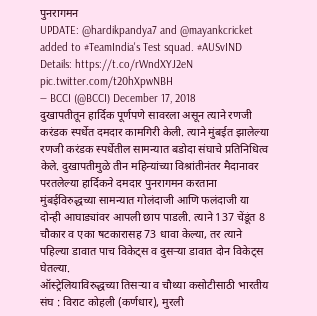पुनरागमन
UPDATE: @hardikpandya7 and @mayankcricket added to #TeamIndia's Test squad. #AUSvIND
Details: https://t.co/rWndXYJ2eN pic.twitter.com/t20hXpwNBH
— BCCI (@BCCI) December 17, 2018
दुखापतीतून हार्दिक पूर्णपणे सावरला असून त्याने रणजी करंडक स्पर्धेत दमदार कामगिरी केली. त्याने मुंबईत झालेल्या रणजी करंडक स्पर्धेतील सामन्यात बडोदा संघाचे प्रतिनिधित्व केले. दुखापतीमुळे तीन महिन्यांच्या विश्रांतीनंतर मैदानावर परतलेल्या हार्दिकने दमदार पुनरागमन करताना मुंबईविरुद्धच्या सामन्यात गोलंदाजी आणि फलंदाजी या दोन्ही आघाड्यांवर आपली छाप पाडली. त्याने 137 चेंडूंत 8 चौकार व एका षटकारासह 73 धावा केल्या, तर त्याने पहिल्या डावात पाच विकेट्स व दुसऱ्या डावात दोन विकेट्स घेतल्या.
ऑस्ट्रेलियाविरुद्धच्या तिसऱ्या व चौथ्या कसोटीसाठी भारतीय संघ : विराट कोहली (कर्णधार), मुरली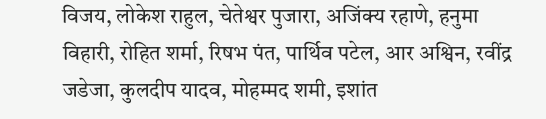विजय, लोकेश राहुल, चेतेश्वर पुजारा, अजिंक्य रहाणे, हनुमा विहारी, रोहित शर्मा, रिषभ पंत, पार्थिव पटेल, आर अश्विन, रवींद्र जडेजा, कुलदीप यादव, मोहम्मद शमी, इशांत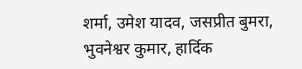शर्मा, उमेश यादव, जसप्रीत बुमरा, भुवनेश्वर कुमार, हार्दिक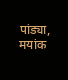पांड्या, मयांक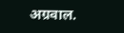अग्रवाल.